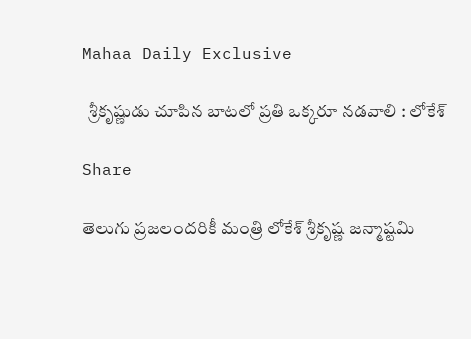Mahaa Daily Exclusive

  శ్రీకృష్ణుడు చూపిన బాటలో ప్రతి ఒక్కరూ నడవాలి : లోకేశ్

Share

తెలుగు ప్రజలందరికీ మంత్రి లోకేశ్ శ్రీకృష్ణ జన్మాష్టమి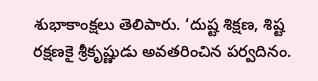శుభాకాంక్షలు తెలిపారు. ‘దుష్ట శిక్షణ, శిష్ట రక్షణకై శ్రీకృష్ణుడు అవతరించిన పర్వదినం.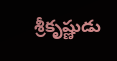శ్రీకృష్ణుడు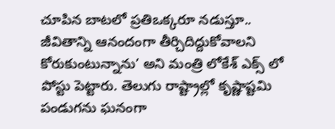చూపిన బాటలో ప్రతిఒక్కరూ నడుస్తూ.. జీవితాన్ని ఆనందంగా తీర్చిదిద్దుకోవాలని కోరుకుంటున్నాను’ అని మంత్రి లోకేశ్ ఎక్స్ లో పోస్టు పెట్టారు. తెలుగు రాష్ట్రాల్లో కృష్ణాష్టమి పండుగను ఘనంగా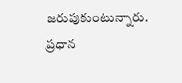జరుపుకుంటున్నారు. ప్రధాన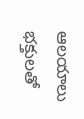ఆలయాలు భక్తులతో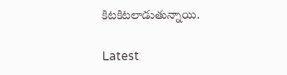కిటకిటలాడుతున్నాయి.

Latest